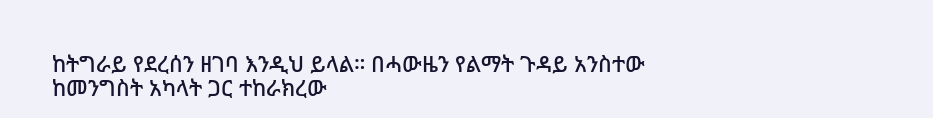ከትግራይ የደረሰን ዘገባ እንዲህ ይላል። በሓውዜን የልማት ጉዳይ አንስተው ከመንግስት አካላት ጋር ተከራክረው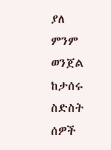ያለ ምንም ወንጀል ከታሰሩ ስድስት ሰዎች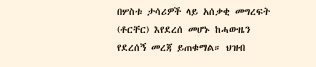በሦስቱ ታሳሪዎች ላይ አሰቃቂ መግረፍት (ቶርቸር) እየደረሰ መሆኑ ከሓውዜን የደረሰኝ መረጃ ይጠቁማል። ህዝብ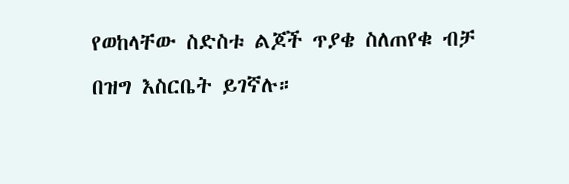የወከላቸው ስድስቱ ልጆች ጥያቄ ስለጠየቁ ብቻ በዝግ እስርቤት ይገኛሉ።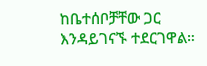ከቤተሰቦቻቸው ጋር እንዳይገናኙ ተደርገዋል።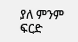ያለ ምንም ፍርድ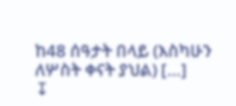ከ48 ሰዓታት በላይ (እስካሁን ለሦስት ቀናት ያህል) […]
↧